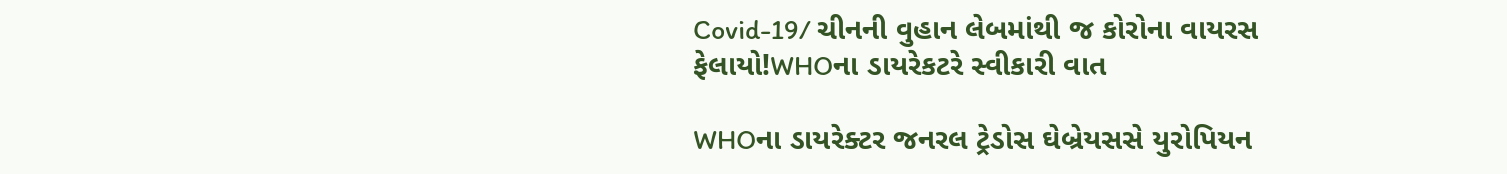Covid-19/ ચીનની વુહાન લેબમાંથી જ કોરોના વાયરસ ફેલાયો!WHOના ડાયરેકટરે સ્વીકારી વાત

WHOના ડાયરેક્ટર જનરલ ટ્રેડોસ ઘેબ્રેયસસે યુરોપિયન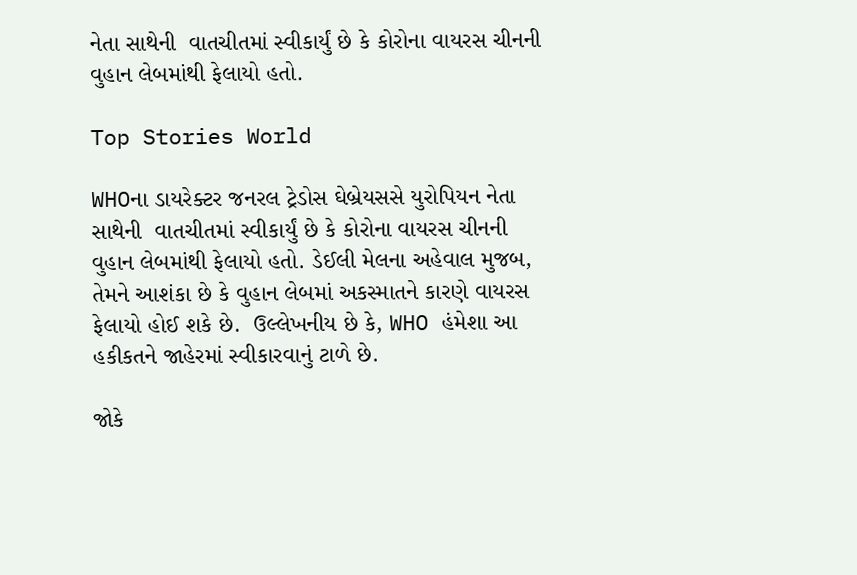નેતા સાથેની  વાતચીતમાં સ્વીકાર્યું છે કે કોરોના વાયરસ ચીનની વુહાન લેબમાંથી ફેલાયો હતો.

Top Stories World

WHOના ડાયરેક્ટર જનરલ ટ્રેડોસ ઘેબ્રેયસસે યુરોપિયન નેતા સાથેની  વાતચીતમાં સ્વીકાર્યું છે કે કોરોના વાયરસ ચીનની વુહાન લેબમાંથી ફેલાયો હતો. ડેઈલી મેલના અહેવાલ મુજબ, તેમને આશંકા છે કે વુહાન લેબમાં અકસ્માતને કારણે વાયરસ ફેલાયો હોઈ શકે છે.  ઉલ્લેખનીય છે કે, WHO હંમેશા આ હકીકતને જાહેરમાં સ્વીકારવાનું ટાળે છે.

જોકે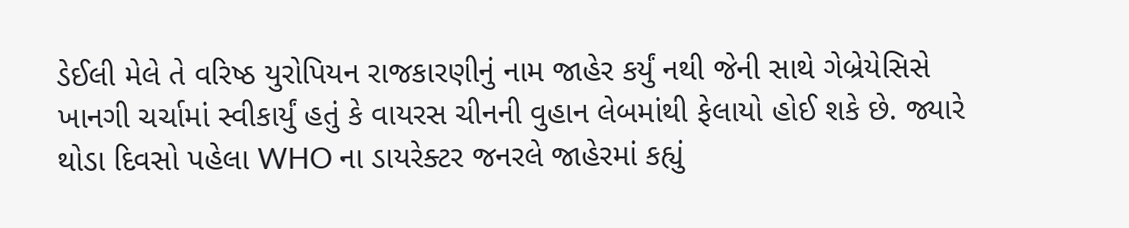ડેઈલી મેલે તે વરિષ્ઠ યુરોપિયન રાજકારણીનું નામ જાહેર કર્યું નથી જેની સાથે ગેબ્રેયેસિસે ખાનગી ચર્ચામાં સ્વીકાર્યું હતું કે વાયરસ ચીનની વુહાન લેબમાંથી ફેલાયો હોઈ શકે છે. જ્યારે થોડા દિવસો પહેલા WHO ના ડાયરેક્ટર જનરલે જાહેરમાં કહ્યું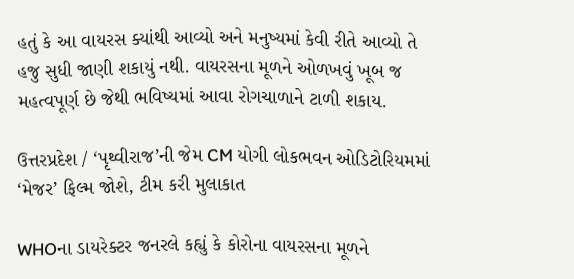હતું કે આ વાયરસ ક્યાંથી આવ્યો અને મનુષ્યમાં કેવી રીતે આવ્યો તે હજુ સુધી જાણી શકાયું નથી. વાયરસના મૂળને ઓળખવું ખૂબ જ મહત્વપૂર્ણ છે જેથી ભવિષ્યમાં આવા રોગચાળાને ટાળી શકાય.

ઉત્તરપ્રદેશ / ‘પૃથ્વીરાજ’ની જેમ CM યોગી લોકભવન ઓડિટોરિયમમાં ‘મેજર’ ફિલ્મ જોશે, ટીમ કરી મુલાકાત

WHOના ડાયરેક્ટર જનરલે કહ્યું કે કોરોના વાયરસના મૂળને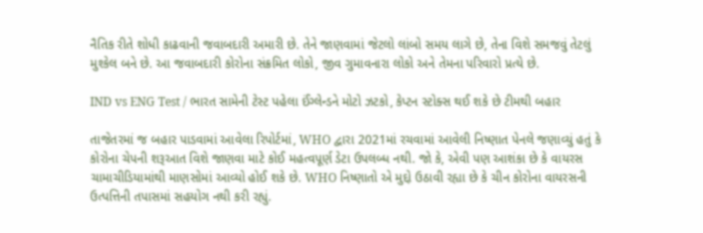નૈતિક રીતે શોધી કાઢવાની જવાબદારી અમારી છે. તેને જાણવામાં જેટલો લાંબો સમય લાગે છે, તેના વિશે સમજવું તેટલું મુશ્કેલ બને છે. આ જવાબદારી કોરોના સંક્રમિત લોકો, જીવ ગુમાવનારા લોકો અને તેમના પરિવારો પ્રત્યે છે.

IND vs ENG Test / ભારત સામેની ટેસ્ટ પહેલા ઈંગ્લેન્ડને મોટો ઝટકો, કેપ્ટન સ્ટોક્સ થઈ શકે છે ટીમથી બહાર

તાજેતરમાં જ બહાર પાડવામાં આવેલા રિપોર્ટમાં, WHO દ્વારા 2021માં રચવામાં આવેલી નિષ્ણાત પેનલે જણાવ્યું હતું કે કોરોના ચેપની શરૂઆત વિશે જાણવા માટે કોઈ મહત્વપૂર્ણ ડેટા ઉપલબ્ધ નથી. જો કે, એવી પણ આશંકા છે કે વાયરસ ચામાચીડિયામાંથી માણસોમાં આવ્યો હોઈ શકે છે. WHO નિષ્ણાતો એ મુદ્દો ઉઠાવી રહ્યા છે કે ચીન કોરોના વાયરસની ઉત્પત્તિની તપાસમાં સહયોગ નથી કરી રહ્યું.